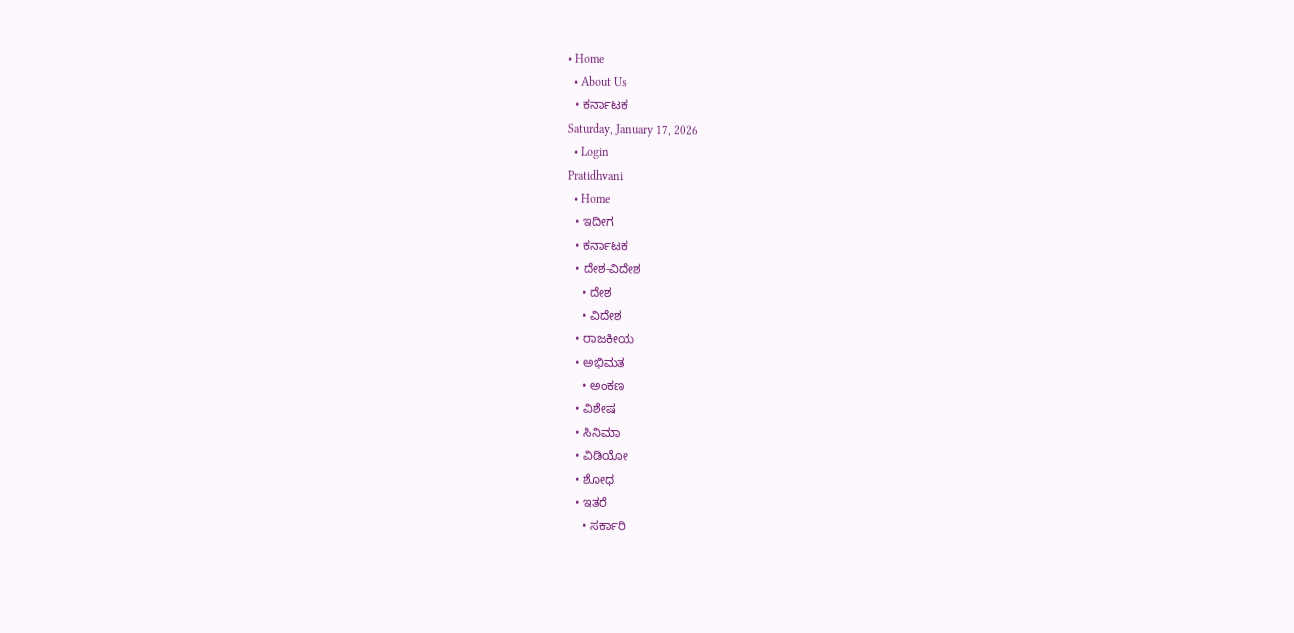• Home
  • About Us
  • ಕರ್ನಾಟಕ
Saturday, January 17, 2026
  • Login
Pratidhvani
  • Home
  • ಇದೀಗ
  • ಕರ್ನಾಟಕ
  • ದೇಶ-ವಿದೇಶ
    • ದೇಶ
    • ವಿದೇಶ
  • ರಾಜಕೀಯ
  • ಅಭಿಮತ
    • ಅಂಕಣ
  • ವಿಶೇಷ
  • ಸಿನಿಮಾ
  • ವಿಡಿಯೋ
  • ಶೋಧ
  • ಇತರೆ
    • ಸರ್ಕಾರಿ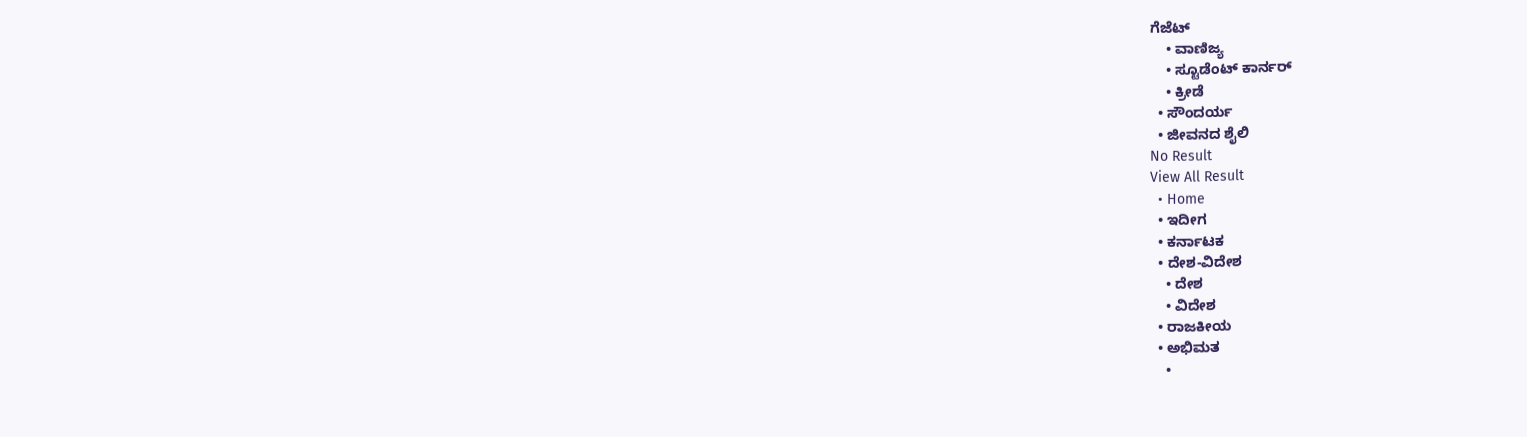ಗೆಜೆಟ್
    • ವಾಣಿಜ್ಯ
    • ಸ್ಟೂಡೆಂಟ್‌ ಕಾರ್ನರ್
    • ಕ್ರೀಡೆ
  • ಸೌಂದರ್ಯ
  • ಜೀವನದ ಶೈಲಿ
No Result
View All Result
  • Home
  • ಇದೀಗ
  • ಕರ್ನಾಟಕ
  • ದೇಶ-ವಿದೇಶ
    • ದೇಶ
    • ವಿದೇಶ
  • ರಾಜಕೀಯ
  • ಅಭಿಮತ
    •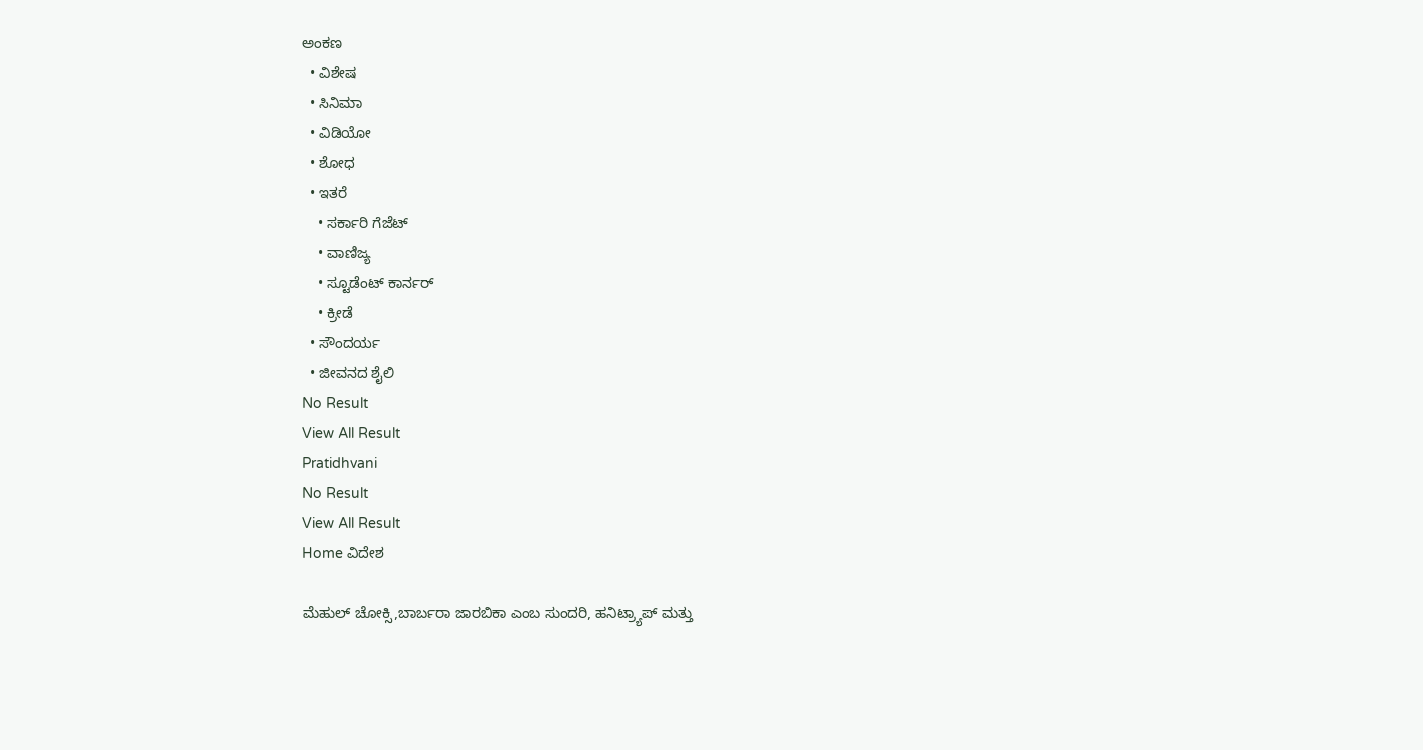ಅಂಕಣ
  • ವಿಶೇಷ
  • ಸಿನಿಮಾ
  • ವಿಡಿಯೋ
  • ಶೋಧ
  • ಇತರೆ
    • ಸರ್ಕಾರಿ ಗೆಜೆಟ್
    • ವಾಣಿಜ್ಯ
    • ಸ್ಟೂಡೆಂಟ್‌ ಕಾರ್ನರ್
    • ಕ್ರೀಡೆ
  • ಸೌಂದರ್ಯ
  • ಜೀವನದ ಶೈಲಿ
No Result
View All Result
Pratidhvani
No Result
View All Result
Home ವಿದೇಶ

ಮೆಹುಲ್ ಚೋಕ್ಸಿ,ಬಾರ್ಬರಾ ಜಾರಬಿಕಾ ಎಂಬ ಸುಂದರಿ, ಹನಿಟ್ರ್ಯಾಪ್ ಮತ್ತು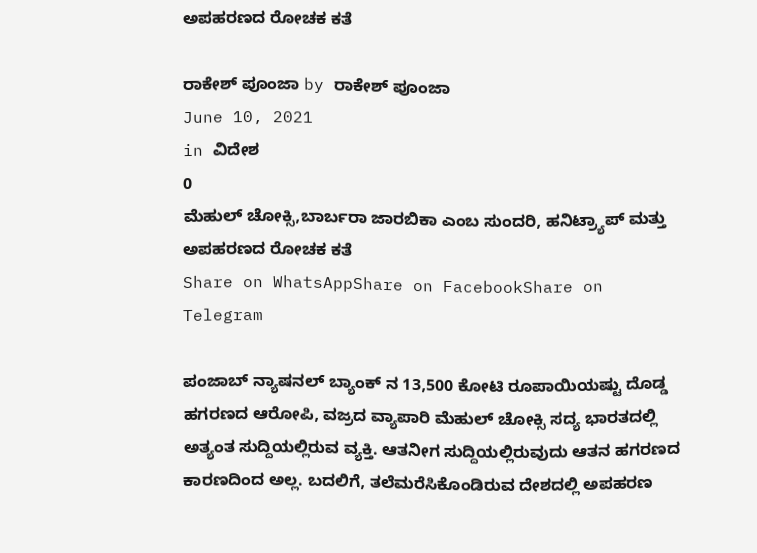ಅಪಹರಣದ ರೋಚಕ ಕತೆ

ರಾಕೇಶ್‌ ಪೂಂಜಾ by ರಾಕೇಶ್‌ ಪೂಂಜಾ
June 10, 2021
in ವಿದೇಶ
0
ಮೆಹುಲ್ ಚೋಕ್ಸಿ,ಬಾರ್ಬರಾ ಜಾರಬಿಕಾ ಎಂಬ ಸುಂದರಿ, ಹನಿಟ್ರ್ಯಾಪ್ ಮತ್ತು ಅಪಹರಣದ ರೋಚಕ ಕತೆ
Share on WhatsAppShare on FacebookShare on Telegram

ಪಂಜಾಬ್ ನ್ಯಾಷನಲ್ ಬ್ಯಾಂಕ್ ನ 13,500 ಕೋಟಿ ರೂಪಾಯಿಯಷ್ಟು ದೊಡ್ಡ ಹಗರಣದ ಆರೋಪಿ, ವಜ್ರದ ವ್ಯಾಪಾರಿ ಮೆಹುಲ್ ಚೋಕ್ಸಿ ಸದ್ಯ ಭಾರತದಲ್ಲಿ ಅತ್ಯಂತ ಸುದ್ದಿಯಲ್ಲಿರುವ ವ್ಯಕ್ತಿ. ಆತನೀಗ ಸುದ್ದಿಯಲ್ಲಿರುವುದು ಆತನ ಹಗರಣದ ಕಾರಣದಿಂದ ಅಲ್ಲ. ಬದಲಿಗೆ, ತಲೆಮರೆಸಿಕೊಂಡಿರುವ ದೇಶದಲ್ಲಿ ಅಪಹರಣ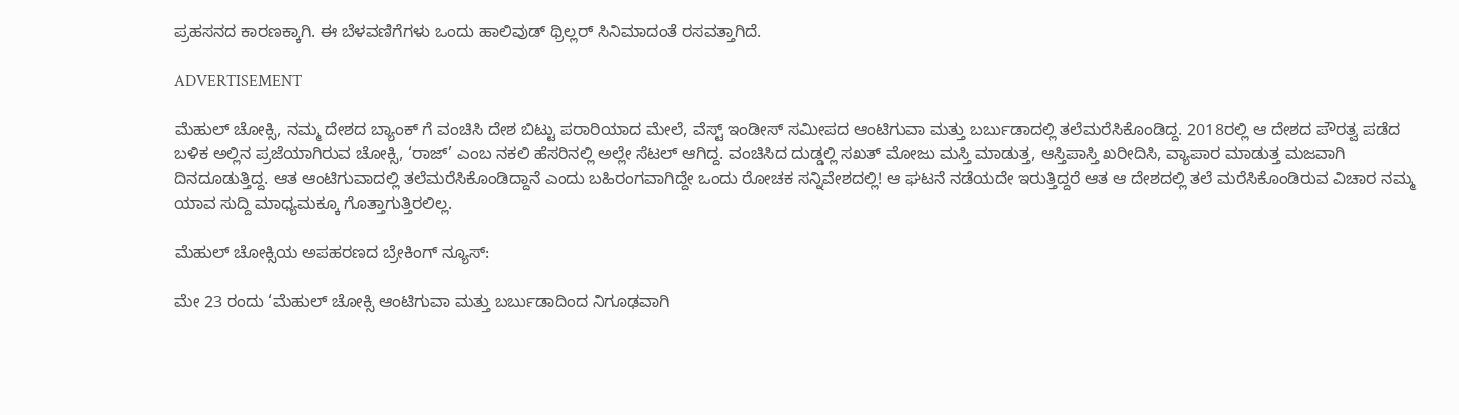ಪ್ರಹಸನದ ಕಾರಣಕ್ಕಾಗಿ. ಈ ಬೆಳವಣಿಗೆಗಳು ಒಂದು ಹಾಲಿವುಡ್ ಥ್ರಿಲ್ಲರ್ ಸಿನಿಮಾದಂತೆ ರಸವತ್ತಾಗಿದೆ.

ADVERTISEMENT

ಮೆಹುಲ್ ಚೋಕ್ಸಿ, ನಮ್ಮ ದೇಶದ ಬ್ಯಾಂಕ್ ಗೆ ವಂಚಿಸಿ ದೇಶ ಬಿಟ್ಟು ಪರಾರಿಯಾದ ಮೇಲೆ, ವೆಸ್ಟ್ ಇಂಡೀಸ್ ಸಮೀಪದ ಆಂಟಿಗುವಾ ಮತ್ತು ಬರ್ಬುಡಾದಲ್ಲಿ ತಲೆಮರೆಸಿಕೊಂಡಿದ್ದ. 2018ರಲ್ಲಿ ಆ ದೇಶದ ಪೌರತ್ವ ಪಡೆದ ಬಳಿಕ ಅಲ್ಲಿನ ಪ್ರಜೆಯಾಗಿರುವ ಚೋಕ್ಸಿ, ‘ರಾಜ್’ ಎಂಬ ನಕಲಿ ಹೆಸರಿನಲ್ಲಿ ಅಲ್ಲೇ ಸೆಟಲ್ ಆಗಿದ್ದ. ವಂಚಿಸಿದ ದುಡ್ಡಲ್ಲಿ ಸಖತ್ ಮೋಜು ಮಸ್ತಿ ಮಾಡುತ್ತ, ಆಸ್ತಿಪಾಸ್ತಿ ಖರೀದಿಸಿ, ವ್ಯಾಪಾರ ಮಾಡುತ್ತ ಮಜವಾಗಿ ದಿನದೂಡುತ್ತಿದ್ದ. ಆತ ಆಂಟಿಗುವಾದಲ್ಲಿ ತಲೆಮರೆಸಿಕೊಂಡಿದ್ದಾನೆ ಎಂದು ಬಹಿರಂಗವಾಗಿದ್ದೇ ಒಂದು ರೋಚಕ ಸನ್ನಿವೇಶದಲ್ಲಿ! ಆ ಘಟನೆ ನಡೆಯದೇ ಇರುತ್ತಿದ್ದರೆ ಆತ ಆ ದೇಶದಲ್ಲಿ ತಲೆ ಮರೆಸಿಕೊಂಡಿರುವ ವಿಚಾರ ನಮ್ಮ ಯಾವ ಸುದ್ದಿ ಮಾಧ್ಯಮಕ್ಕೂ ಗೊತ್ತಾಗುತ್ತಿರಲಿಲ್ಲ.

ಮೆಹುಲ್ ಚೋಕ್ಸಿಯ ಅಪಹರಣದ ಬ್ರೇಕಿಂಗ್ ನ್ಯೂಸ್:

ಮೇ 23 ರಂದು ‘ಮೆಹುಲ್ ಚೋಕ್ಸಿ ಆಂಟಿಗುವಾ ಮತ್ತು ಬರ್ಬುಡಾದಿಂದ ನಿಗೂಢವಾಗಿ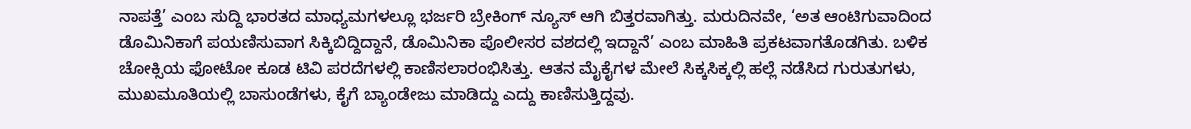ನಾಪತ್ತೆ’ ಎಂಬ ಸುದ್ದಿ ಭಾರತದ ಮಾಧ್ಯಮಗಳಲ್ಲೂ ಭರ್ಜರಿ ಬ್ರೇಕಿಂಗ್ ನ್ಯೂಸ್ ಆಗಿ ಬಿತ್ತರವಾಗಿತ್ತು. ಮರುದಿನವೇ, ‘ಅತ ಆಂಟಿಗುವಾದಿಂದ ಡೊಮಿನಿಕಾಗೆ ಪಯಣಿಸುವಾಗ ಸಿಕ್ಕಿಬಿದ್ದಿದ್ದಾನೆ, ಡೊಮಿನಿಕಾ ಪೊಲೀಸರ ವಶದಲ್ಲಿ ಇದ್ದಾನೆ’ ಎಂಬ ಮಾಹಿತಿ ಪ್ರಕಟವಾಗತೊಡಗಿತು. ಬಳಿಕ ಚೋಕ್ಸಿಯ ಫೋಟೋ ಕೂಡ ಟಿವಿ ಪರದೆಗಳಲ್ಲಿ ಕಾಣಿಸಲಾರಂಭಿಸಿತ್ತು. ಆತನ ಮೈಕೈಗಳ ಮೇಲೆ ಸಿಕ್ಕಸಿಕ್ಕಲ್ಲಿ ಹಲ್ಲೆ ನಡೆಸಿದ ಗುರುತುಗಳು, ಮುಖಮೂತಿಯಲ್ಲಿ ಬಾಸುಂಡೆಗಳು, ಕೈಗೆ ಬ್ಯಾಂಡೇಜು ಮಾಡಿದ್ದು ಎದ್ದು ಕಾಣಿಸುತ್ತಿದ್ದವು.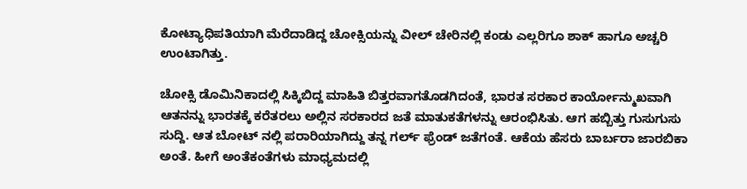ಕೋಟ್ಯಾಧಿಪತಿಯಾಗಿ ಮೆರೆದಾಡಿದ್ದ ಚೋಕ್ಸಿಯನ್ನು ವೀಲ್ ಚೇರಿನಲ್ಲಿ ಕಂಡು ಎಲ್ಲರಿಗೂ ಶಾಕ್ ಹಾಗೂ ಅಚ್ಚರಿ ಉಂಟಾಗಿತ್ತು.

ಚೋಕ್ಸಿ ಡೊಮಿನಿಕಾದಲ್ಲಿ ಸಿಕ್ಕಿಬಿದ್ದ ಮಾಹಿತಿ ಬಿತ್ತರವಾಗತೊಡಗಿದಂತೆ, ಭಾರತ ಸರಕಾರ ಕಾರ್ಯೋನ್ಮುಖವಾಗಿ ಆತನನ್ನು ಭಾರತಕ್ಕೆ ಕರೆತರಲು ಅಲ್ಲಿನ ಸರಕಾರದ ಜತೆ ಮಾತುಕತೆಗಳನ್ನು ಆರಂಭಿಸಿತು. ಆಗ ಹಬ್ಬಿತ್ತು ಗುಸುಗುಸು ಸುದ್ದಿ. ಆತ ಬೋಟ್ ನಲ್ಲಿ ಪರಾರಿಯಾಗಿದ್ದು ತನ್ನ ಗರ್ಲ್ ಫ್ರೆಂಡ್ ಜತೆಗಂತೆ. ಆಕೆಯ ಹೆಸರು ಬಾರ್ಬರಾ ಜಾರಬಿಕಾ ಅಂತೆ. ಹೀಗೆ ಅಂತೆಕಂತೆಗಳು ಮಾಧ್ಯಮದಲ್ಲಿ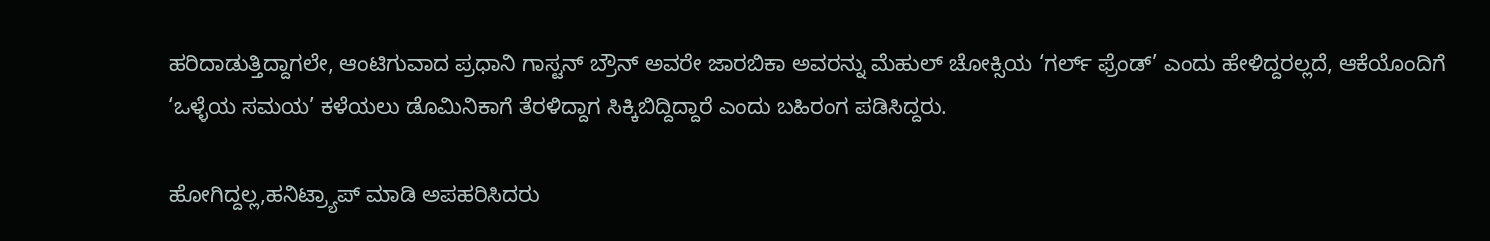ಹರಿದಾಡುತ್ತಿದ್ದಾಗಲೇ, ಆಂಟಿಗುವಾದ ಪ್ರಧಾನಿ ಗಾಸ್ಟನ್ ಬ್ರೌನ್ ಅವರೇ ಜಾರಬಿಕಾ ಅವರನ್ನು ಮೆಹುಲ್ ಚೋಕ್ಸಿಯ ‘ಗರ್ಲ್ ಫ್ರೆಂಡ್’ ಎಂದು ಹೇಳಿದ್ದರಲ್ಲದೆ, ಆಕೆಯೊಂದಿಗೆ ‘ಒಳ್ಳೆಯ ಸಮಯ’ ಕಳೆಯಲು ಡೊಮಿನಿಕಾಗೆ ತೆರಳಿದ್ದಾಗ ಸಿಕ್ಕಿಬಿದ್ದಿದ್ದಾರೆ ಎಂದು ಬಹಿರಂಗ ಪಡಿಸಿದ್ದರು.

ಹೋಗಿದ್ದಲ್ಲ,ಹನಿಟ್ರ್ಯಾಪ್ ಮಾಡಿ ಅಪಹರಿಸಿದರು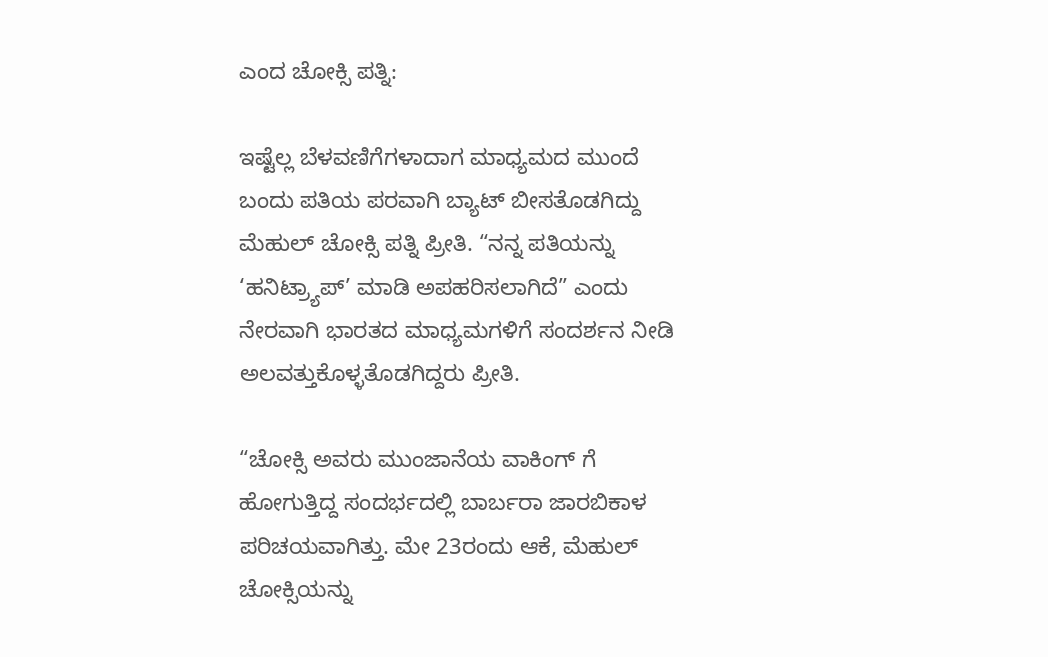ಎಂದ ಚೋಕ್ಸಿ ಪತ್ನಿ:

ಇಷ್ಟೆಲ್ಲ ಬೆಳವಣಿಗೆಗಳಾದಾಗ ಮಾಧ್ಯಮದ ಮುಂದೆ ಬಂದು ಪತಿಯ ಪರವಾಗಿ ಬ್ಯಾಟ್ ಬೀಸತೊಡಗಿದ್ದು ಮೆಹುಲ್ ಚೋಕ್ಸಿ ಪತ್ನಿ ಪ್ರೀತಿ. “ನನ್ನ ಪತಿಯನ್ನು ‘ಹನಿಟ್ರ್ಯಾಪ್’ ಮಾಡಿ ಅಪಹರಿಸಲಾಗಿದೆ” ಎಂದು ನೇರವಾಗಿ ಭಾರತದ ಮಾಧ್ಯಮಗಳಿಗೆ ಸಂದರ್ಶನ ನೀಡಿ ಅಲವತ್ತುಕೊಳ್ಳತೊಡಗಿದ್ದರು ಪ್ರೀತಿ.

“ಚೋಕ್ಸಿ ಅವರು ಮುಂಜಾನೆಯ ವಾಕಿಂಗ್ ಗೆ ಹೋಗುತ್ತಿದ್ದ ಸಂದರ್ಭದಲ್ಲಿ ಬಾರ್ಬರಾ ಜಾರಬಿಕಾಳ ಪರಿಚಯವಾಗಿತ್ತು. ಮೇ 23ರಂದು ಆಕೆ, ಮೆಹುಲ್ ಚೋಕ್ಸಿಯನ್ನು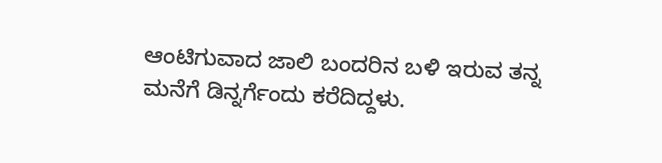ಆಂಟಿಗುವಾದ ಜಾಲಿ ಬಂದರಿನ ಬಳಿ ಇರುವ ತನ್ನ ಮನೆಗೆ ಡಿನ್ನರ್ಗೆಂದು ಕರೆದಿದ್ದಳು.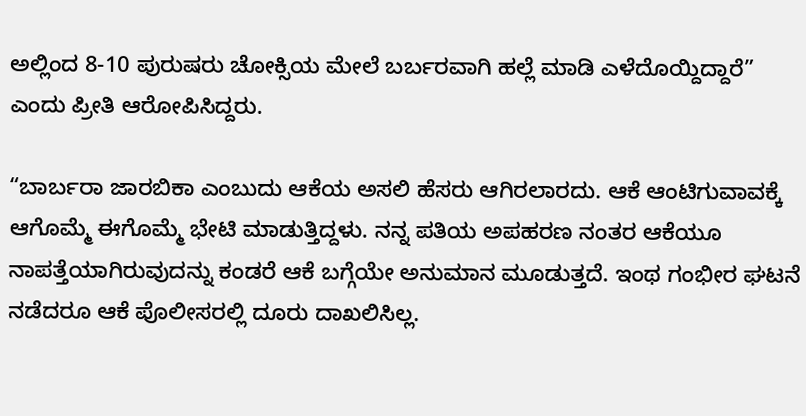ಅಲ್ಲಿಂದ 8-10 ಪುರುಷರು ಚೋಕ್ಸಿಯ ಮೇಲೆ ಬರ್ಬರವಾಗಿ ಹಲ್ಲೆ ಮಾಡಿ ಎಳೆದೊಯ್ದಿದ್ದಾರೆ” ಎಂದು ಪ್ರೀತಿ ಆರೋಪಿಸಿದ್ದರು.

“ಬಾರ್ಬರಾ ಜಾರಬಿಕಾ ಎಂಬುದು ಆಕೆಯ ಅಸಲಿ ಹೆಸರು ಆಗಿರಲಾರದು. ಆಕೆ ಆಂಟಿಗುವಾವಕ್ಕೆ ಆಗೊಮ್ಮೆ ಈಗೊಮ್ಮೆ ಭೇಟಿ ಮಾಡುತ್ತಿದ್ದಳು. ನನ್ನ ಪತಿಯ ಅಪಹರಣ ನಂತರ ಆಕೆಯೂ ನಾಪತ್ತೆಯಾಗಿರುವುದನ್ನು ಕಂಡರೆ ಆಕೆ ಬಗ್ಗೆಯೇ ಅನುಮಾನ ಮೂಡುತ್ತದೆ. ಇಂಥ ಗಂಭೀರ ಘಟನೆ ನಡೆದರೂ ಆಕೆ ಪೊಲೀಸರಲ್ಲಿ ದೂರು ದಾಖಲಿಸಿಲ್ಲ.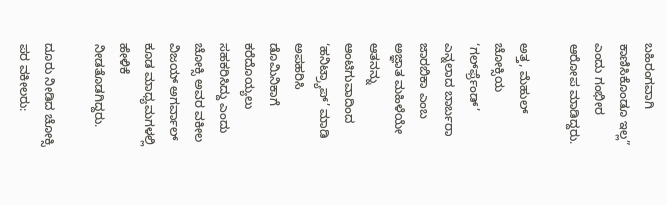ಬಹಿರಂಗವಾಗಿ ಕಾಣಿಸಿಕೊಂಡೂ ಇಲ್ಲ” ಎಂದು ಗಂಭೀರ ಆರೋಪ ಮಾಡಿದ್ದರು.

ಅತ್ತ, ಮೆಹುಲ್ ಚೋಕ್ಸಿಯ ‘ಗರ್ಲ್‍ಫ್ರೆಂಡ್’ ಎನ್ನಲಾದ ಬಾರ್ಬರಾ ಜಾರಬಿಕಾ ಎಂಬ ಅಜ್ಞಾತ ಮಹಿಳೆಯೇ ಆತನನ್ನು ಆಂಟಿಗುವಾದಿಂದ ‘ಹನಿಟ್ರ್ಯಾಪ್’ ಮಾಡಿ ಅಪಹರಿಸಿ ಡೊಮಿನಿಕಾಗೆ ಕರೆದೊಯ್ಯಲು ಸಹಕರಿಸಿದ್ದು ಎಂದು ಚೋಕ್ಸಿ ಅವರ ವಕೀಲ ವಿಜಯ್ ಅಗರ್ವಾಲ್ ಕೂಡ ಮಾಧ್ಯಮಗಳಲ್ಲಿ ಹೇಳಿಕೆ ನೀಡತೊಡಗಿದ್ದರು.

ದೂರು ನೀಡಿದ ಚೋಕ್ಸಿ ಪರ ವಕೀಲರು: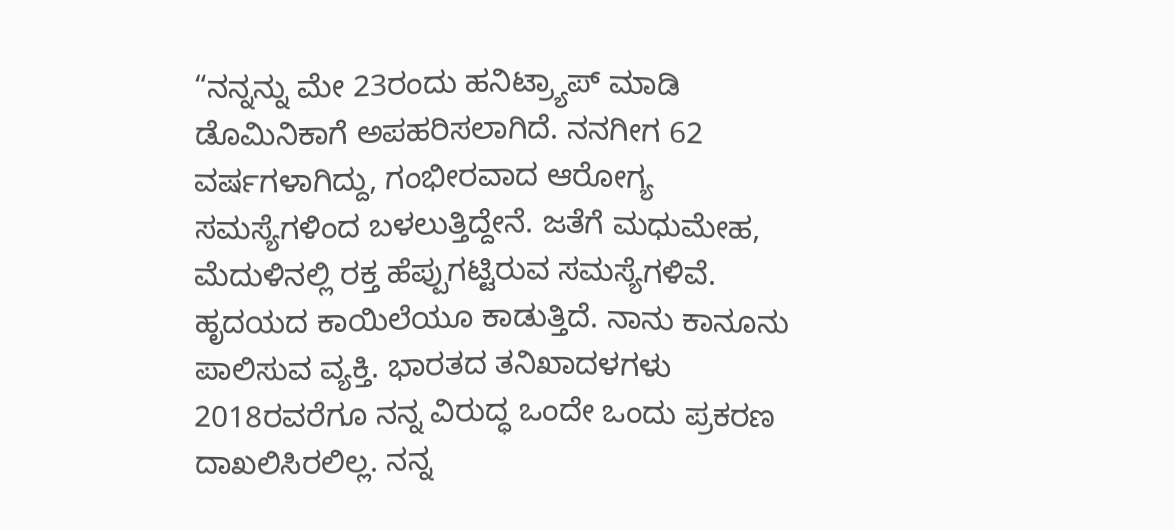“ನನ್ನನ್ನು ಮೇ 23ರಂದು ಹನಿಟ್ರ್ಯಾಪ್ ಮಾಡಿ ಡೊಮಿನಿಕಾಗೆ ಅಪಹರಿಸಲಾಗಿದೆ. ನನಗೀಗ 62 ವರ್ಷಗಳಾಗಿದ್ದು, ಗಂಭೀರವಾದ ಆರೋಗ್ಯ ಸಮಸ್ಯೆಗಳಿಂದ ಬಳಲುತ್ತಿದ್ದೇನೆ. ಜತೆಗೆ ಮಧುಮೇಹ, ಮೆದುಳಿನಲ್ಲಿ ರಕ್ತ ಹೆಪ್ಪುಗಟ್ಟಿರುವ ಸಮಸ್ಯೆಗಳಿವೆ. ಹೃದಯದ ಕಾಯಿಲೆಯೂ ಕಾಡುತ್ತಿದೆ. ನಾನು ಕಾನೂನು ಪಾಲಿಸುವ ವ್ಯಕ್ತಿ. ಭಾರತದ ತನಿಖಾದಳಗಳು 2018ರವರೆಗೂ ನನ್ನ ವಿರುದ್ಧ ಒಂದೇ ಒಂದು ಪ್ರಕರಣ ದಾಖಲಿಸಿರಲಿಲ್ಲ. ನನ್ನ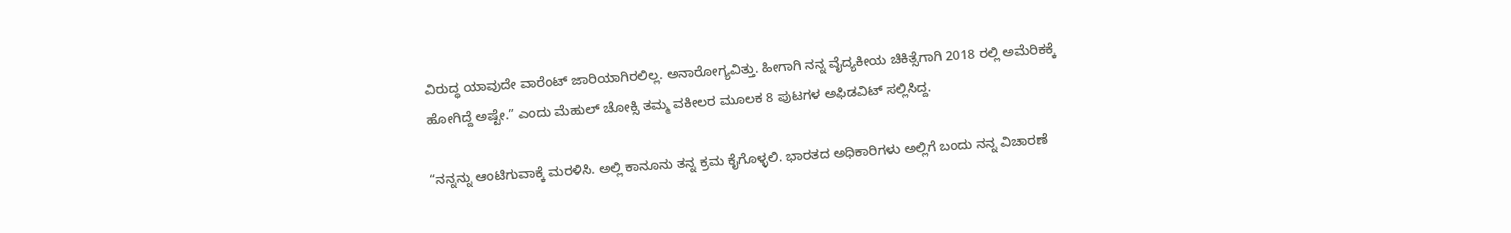ವಿರುದ್ಧ ಯಾವುದೇ ವಾರೆಂಟ್ ಜಾರಿಯಾಗಿರಲಿಲ್ಲ. ಅನಾರೋಗ್ಯವಿತ್ತು. ಹೀಗಾಗಿ ನನ್ನ ವೈದ್ಯಕೀಯ ಚಿಕಿತ್ಸೆಗಾಗಿ 2018 ರಲ್ಲಿ ಅಮೆರಿಕಕ್ಕೆ ಹೋಗಿದ್ದೆ ಅಷ್ಟೇ.” ಎಂದು ಮೆಹುಲ್ ಚೋಕ್ಸಿ ತಮ್ಮ ವಕೀಲರ ಮೂಲಕ 8 ಪುಟಗಳ ಅಫಿಡವಿಟ್ ಸಲ್ಲಿಸಿದ್ದ.

“ನನ್ನನ್ನು ಆಂಟಿಗುವಾಕ್ಕೆ ಮರಳಿಸಿ. ಅಲ್ಲಿ ಕಾನೂನು ತನ್ನ ಕ್ರಮ ಕೈಗೊಳ್ಳಲಿ. ಭಾರತದ ಅಧಿಕಾರಿಗಳು ಅಲ್ಲಿಗೆ ಬಂದು ನನ್ನ ವಿಚಾರಣೆ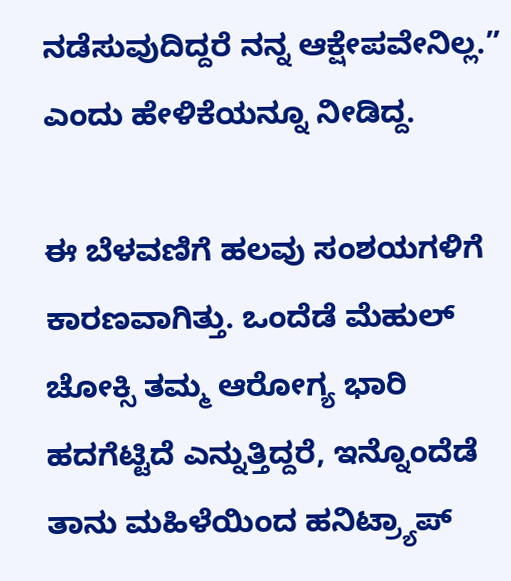ನಡೆಸುವುದಿದ್ದರೆ ನನ್ನ ಆಕ್ಷೇಪವೇನಿಲ್ಲ.” ಎಂದು ಹೇಳಿಕೆಯನ್ನೂ ನೀಡಿದ್ದ.

ಈ ಬೆಳವಣಿಗೆ ಹಲವು ಸಂಶಯಗಳಿಗೆ ಕಾರಣವಾಗಿತ್ತು. ಒಂದೆಡೆ ಮೆಹುಲ್ ಚೋಕ್ಸಿ ತಮ್ಮ ಆರೋಗ್ಯ ಭಾರಿ ಹದಗೆಟ್ಟಿದೆ ಎನ್ನುತ್ತಿದ್ದರೆ, ಇನ್ನೊಂದೆಡೆ ತಾನು ಮಹಿಳೆಯಿಂದ ಹನಿಟ್ರ್ಯಾಪ್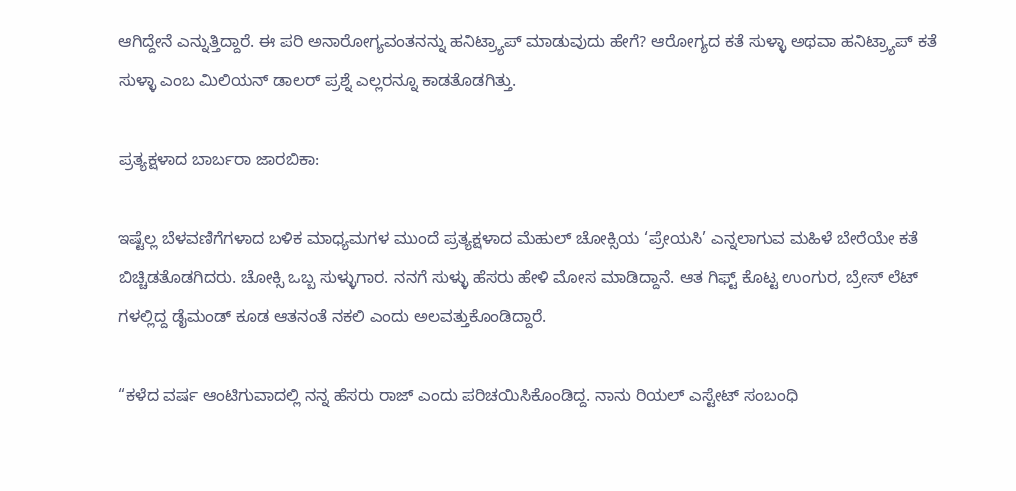ಆಗಿದ್ದೇನೆ ಎನ್ನುತ್ತಿದ್ದಾರೆ. ಈ ಪರಿ ಅನಾರೋಗ್ಯವಂತನನ್ನು ಹನಿಟ್ರ್ಯಾಪ್ ಮಾಡುವುದು ಹೇಗೆ? ಆರೋಗ್ಯದ ಕತೆ ಸುಳ್ಳಾ ಅಥವಾ ಹನಿಟ್ರ್ಯಾಪ್ ಕತೆ ಸುಳ್ಳಾ ಎಂಬ ಮಿಲಿಯನ್ ಡಾಲರ್ ಪ್ರಶ್ನೆ ಎಲ್ಲರನ್ನೂ ಕಾಡತೊಡಗಿತ್ತು.

ಪ್ರತ್ಯಕ್ಷಳಾದ ಬಾರ್ಬರಾ ಜಾರಬಿಕಾ:

ಇಷ್ಟೆಲ್ಲ ಬೆಳವಣಿಗೆಗಳಾದ ಬಳಿಕ ಮಾಧ್ಯಮಗಳ ಮುಂದೆ ಪ್ರತ್ಯಕ್ಷಳಾದ ಮೆಹುಲ್ ಚೋಕ್ಸಿಯ ‘ಪ್ರೇಯಸಿ’ ಎನ್ನಲಾಗುವ ಮಹಿಳೆ ಬೇರೆಯೇ ಕತೆ ಬಿಚ್ಚಿಡತೊಡಗಿದರು. ಚೋಕ್ಸಿ ಒಬ್ಬ ಸುಳ್ಳುಗಾರ. ನನಗೆ ಸುಳ್ಳು ಹೆಸರು ಹೇಳಿ ಮೋಸ ಮಾಡಿದ್ದಾನೆ. ಆತ ಗಿಫ್ಟ್ ಕೊಟ್ಟ ಉಂಗುರ, ಬ್ರೇಸ್ ಲೆಟ್ ಗಳಲ್ಲಿದ್ದ ಡೈಮಂಡ್ ಕೂಡ ಆತನಂತೆ ನಕಲಿ ಎಂದು ಅಲವತ್ತುಕೊಂಡಿದ್ದಾರೆ.

“ಕಳೆದ ವರ್ಷ ಆಂಟಿಗುವಾದಲ್ಲಿ ನನ್ನ ಹೆಸರು ರಾಜ್ ಎಂದು ಪರಿಚಯಿಸಿಕೊಂಡಿದ್ದ. ನಾನು ರಿಯಲ್ ಎಸ್ಟೇಟ್ ಸಂಬಂಧಿ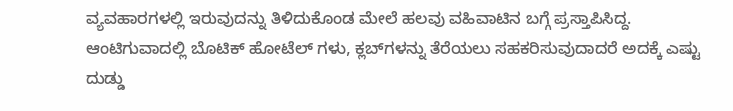ವ್ಯವಹಾರಗಳಲ್ಲಿ ಇರುವುದನ್ನು ತಿಳಿದುಕೊಂಡ ಮೇಲೆ ಹಲವು ವಹಿವಾಟಿನ ಬಗ್ಗೆ ಪ್ರಸ್ತಾಪಿಸಿದ್ದ. ಆಂಟಿಗುವಾದಲ್ಲಿ ಬೊಟಿಕ್ ಹೋಟೆಲ್ ಗಳು, ಕ್ಲಬ್‍ಗಳನ್ನು ತೆರೆಯಲು ಸಹಕರಿಸುವುದಾದರೆ ಅದಕ್ಕೆ ಎಷ್ಟು ದುಡ್ಡು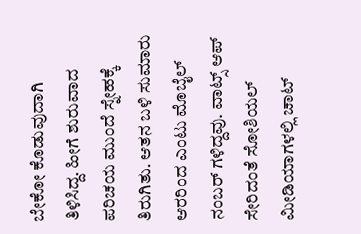ಬೇಕೋ ಕೊಡುವುದಾಗಿ ತಿಳಿಸಿದ್ದ. ಹೀಗೆ ಶುರುವಾದ ಪರಿಚಯ ಮುಂದೆ ಸ್ನೇಹಕ್ಕೆ ತಿರುಗಿತು. ಆತನ ಬಳಿ ಸುಮಾರು ಆರರಿಂದ ಎಂಟು ಮೊಬೈಲ್ ನಂಬರ್ ಗಳಿದ್ದವು. ವಾಟ್ಸ್ ಆಪ್ ಸೇರಿದಂತೆ ಸೋಶಿಯಲ್ ಮೀಡಿಯಾಗಳಲ್ಲಿ ಚಾಟ್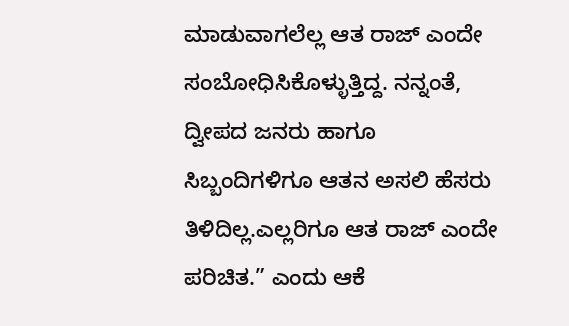ಮಾಡುವಾಗಲೆಲ್ಲ ಆತ ರಾಜ್ ಎಂದೇ ಸಂಬೋಧಿಸಿಕೊಳ್ಳುತ್ತಿದ್ದ. ನನ್ನಂತೆ, ದ್ವೀಪದ ಜನರು ಹಾಗೂ ಸಿಬ್ಬಂದಿಗಳಿಗೂ ಆತನ ಅಸಲಿ ಹೆಸರು ತಿಳಿದಿಲ್ಲ.ಎಲ್ಲರಿಗೂ ಆತ ರಾಜ್ ಎಂದೇ ಪರಿಚಿತ.” ಎಂದು ಆಕೆ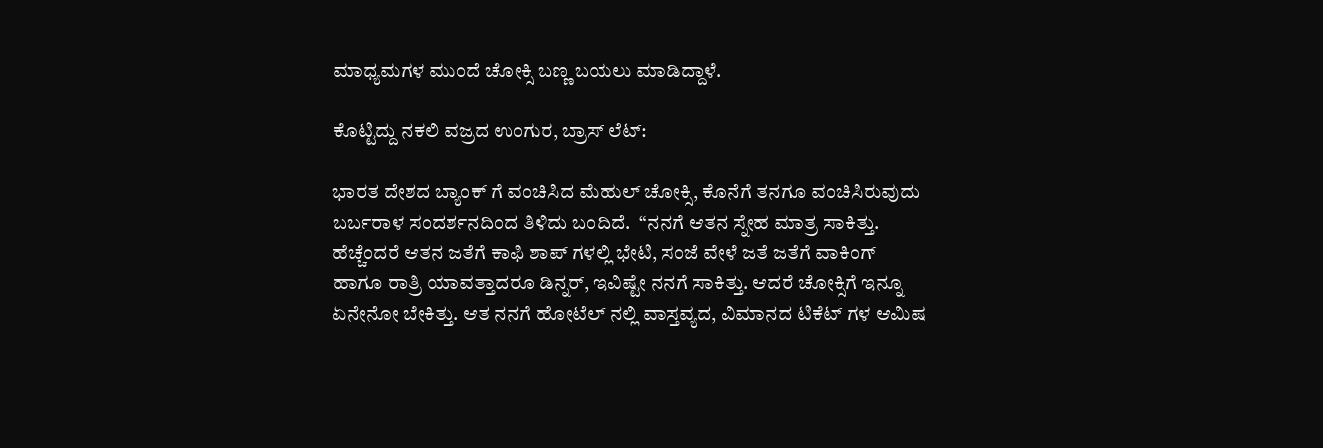ಮಾ‍ಧ್ಯಮಗಳ ಮುಂದೆ ಚೋಕ್ಸಿ ಬಣ್ಣ ಬಯಲು ಮಾಡಿದ್ದಾಳೆ.

ಕೊಟ್ಟಿದ್ದು ನಕಲಿ ವಜ್ರದ ಉಂಗುರ, ಬ್ರಾಸ್ ಲೆಟ್:

ಭಾರತ ದೇಶದ ಬ್ಯಾಂಕ್ ಗೆ ವಂಚಿಸಿದ ಮೆಹುಲ್ ಚೋಕ್ಸಿ, ಕೊನೆಗೆ ತನಗೂ ವಂಚಿಸಿರುವುದು ಬರ್ಬರಾಳ ಸಂದರ್ಶನದಿಂದ ತಿಳಿದು ಬಂದಿದೆ.  “ನನಗೆ ಆತನ ಸ್ನೇಹ ಮಾತ್ರ ಸಾಕಿತ್ತು. ಹೆಚ್ಚೆಂದರೆ ಆತನ ಜತೆಗೆ ಕಾಫಿ ಶಾಪ್ ಗಳಲ್ಲಿ ಭೇಟಿ, ಸಂಜೆ ವೇಳೆ ಜತೆ ಜತೆಗೆ ವಾಕಿಂಗ್ ಹಾಗೂ ರಾತ್ರಿ ಯಾವತ್ತಾದರೂ ಡಿನ್ನರ್, ಇವಿಷ್ಟೇ ನನಗೆ ಸಾಕಿತ್ತು. ಆದರೆ ಚೋಕ್ಸಿಗೆ ಇನ್ನೂ ಏನೇನೋ ಬೇಕಿತ್ತು. ಆತ ನನಗೆ ಹೋಟೆಲ್ ನಲ್ಲಿ ವಾಸ್ತವ್ಯದ, ವಿಮಾನದ ಟಿಕೆಟ್ ಗಳ ಆಮಿಷ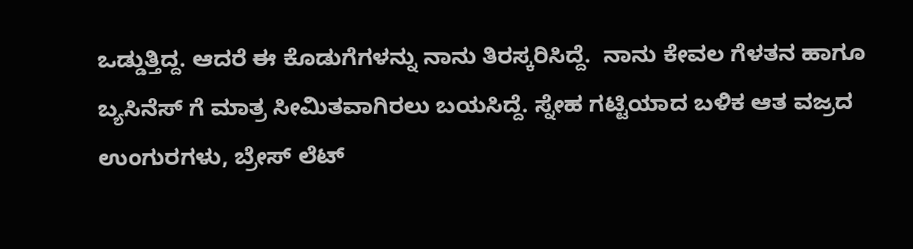ಒಡ್ಡುತ್ತಿದ್ದ. ಆದರೆ ಈ ಕೊಡುಗೆಗಳನ್ನು ನಾನು ತಿರಸ್ಕರಿಸಿದ್ದೆ.  ನಾನು ಕೇವಲ ಗೆಳತನ ಹಾಗೂ ಬ್ಯಸಿನೆಸ್ ಗೆ ಮಾತ್ರ ಸೀಮಿತವಾಗಿರಲು ಬಯಸಿದ್ದೆ. ಸ್ನೇಹ ಗಟ್ಟಿಯಾದ ಬಳಿಕ ಆತ ವಜ್ರದ ಉಂಗುರಗಳು, ಬ್ರೇಸ್ ಲೆಟ್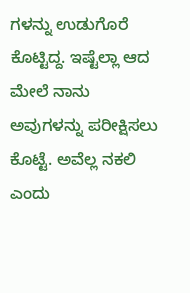ಗಳನ್ನು ಉಡುಗೊರೆ ಕೊಟ್ಟಿದ್ದ. ಇಷ್ಟೆಲ್ಲಾ ಆದ ಮೇಲೆ ನಾನು ಅವುಗಳನ್ನು ಪರೀಕ್ಷಿಸಲು ಕೊಟ್ಟೆ. ಅವೆಲ್ಲ ನಕಲಿ ಎಂದು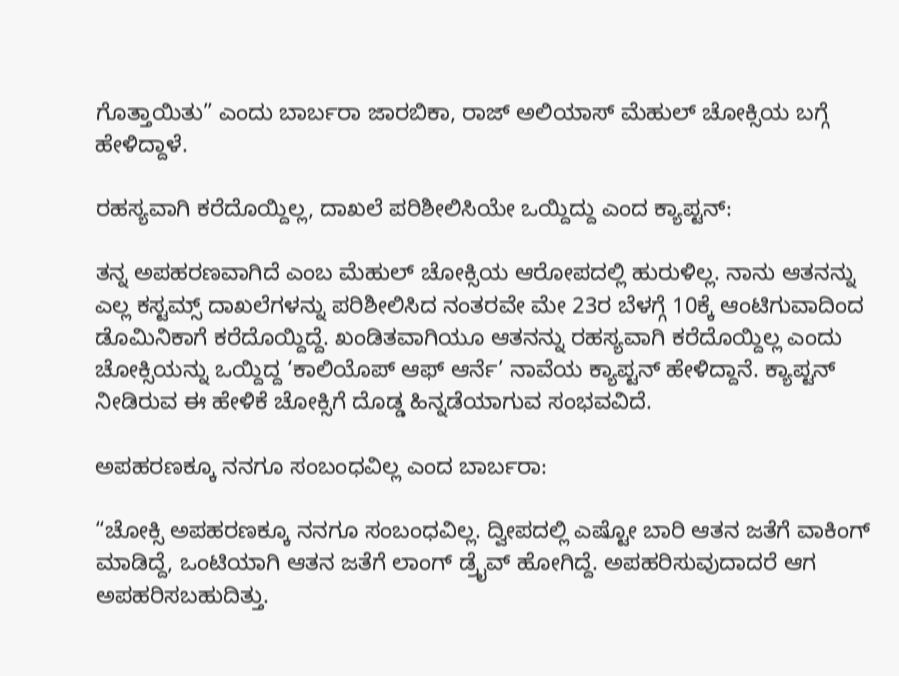ಗೊತ್ತಾಯಿತು” ಎಂದು ಬಾರ್ಬರಾ ಜಾರಬಿಕಾ, ರಾಜ್ ಅಲಿಯಾಸ್ ಮೆಹುಲ್ ಚೋಕ್ಸಿಯ ಬಗ್ಗೆ ಹೇಳಿದ್ದಾಳೆ.

ರಹಸ್ಯವಾಗಿ ಕರೆದೊಯ್ದಿಲ್ಲ, ದಾಖಲೆ ಪರಿಶೀಲಿಸಿಯೇ ಒಯ್ದಿದ್ದು ಎಂದ ಕ್ಯಾಪ್ಟನ್:

ತನ್ನ ಅಪಹರಣವಾಗಿದೆ ಎಂಬ ಮೆಹುಲ್ ಚೋಕ್ಸಿಯ ಆರೋಪದಲ್ಲಿ ಹುರುಳಿಲ್ಲ. ನಾನು ಆತನನ್ನು ಎಲ್ಲ ಕಸ್ಟಮ್ಸ್ ದಾಖಲೆಗಳನ್ನು ಪರಿಶೀಲಿಸಿದ ನಂತರವೇ ಮೇ 23ರ ಬೆಳಗ್ಗೆ 10ಕ್ಕೆ ಆಂಟಿಗುವಾದಿಂದ ಡೊಮಿನಿಕಾಗೆ ಕರೆದೊಯ್ದಿದ್ದೆ. ಖಂಡಿತವಾಗಿಯೂ ಆತನನ್ನು ರಹಸ್ಯವಾಗಿ ಕರೆದೊಯ್ದಿಲ್ಲ ಎಂದು ಚೋಕ್ಸಿಯನ್ನು ಒಯ್ದಿದ್ದ ‘ಕಾಲಿಯೊಪ್ ಆಫ್ ಆರ್ನೆ’ ನಾವೆಯ ಕ್ಯಾಪ್ಟನ್ ಹೇಳಿದ್ದಾನೆ. ಕ್ಯಾಪ್ಟನ್ ನೀಡಿರುವ ಈ ಹೇಳಿಕೆ ಚೋಕ್ಸಿಗೆ ದೊಡ್ಡ ಹಿನ್ನಡೆಯಾಗುವ ಸಂಭವವಿದೆ.

ಅಪಹರಣಕ್ಕೂ ನನಗೂ ಸಂಬಂಧವಿಲ್ಲ ಎಂದ ಬಾರ್ಬರಾ:

“ಚೋಕ್ಸಿ ಅಪಹರಣಕ್ಕೂ ನನಗೂ ಸಂಬಂಧವಿಲ್ಲ. ದ್ವೀಪದಲ್ಲಿ ಎಷ್ಟೋ ಬಾರಿ ಆತನ ಜತೆಗೆ ವಾಕಿಂಗ್ ಮಾಡಿದ್ದೆ, ಒಂಟಿಯಾಗಿ ಆತನ ಜತೆಗೆ ಲಾಂಗ್ ಡ್ರೈವ್ ಹೋಗಿದ್ದೆ. ಅಪಹರಿಸುವುದಾದರೆ ಆಗ ಅಪಹರಿಸಬಹುದಿತ್ತು.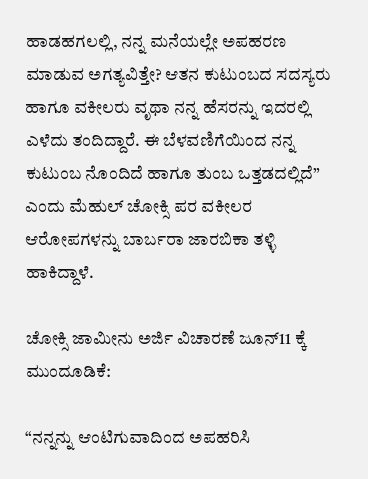ಹಾಡಹಗಲಲ್ಲಿ, ನನ್ನ ಮನೆಯಲ್ಲೇ ಅಪಹರಣ ಮಾಡುವ ಅಗತ್ಯವಿತ್ತೇ? ಆತನ ಕುಟುಂಬದ ಸದಸ್ಯರು ಹಾಗೂ ವಕೀಲರು ವೃಥಾ ನನ್ನ ಹೆಸರನ್ನು ಇದರಲ್ಲಿ ಎಳೆದು ತಂದಿದ್ದಾರೆ. ಈ ಬೆಳವಣಿಗೆಯಿಂದ ನನ್ನ ಕುಟುಂಬ ನೊಂದಿದೆ ಹಾಗೂ ತುಂಬ ಒತ್ತಡದಲ್ಲಿದೆ” ಎಂದು ಮೆಹುಲ್ ಚೋಕ್ಸಿ ಪರ ವಕೀಲರ ಆರೋಪಗಳನ್ನು ಬಾರ್ಬರಾ ಜಾರಬಿಕಾ ತಳ್ಳಿ ಹಾಕಿದ್ದಾಳೆ.

ಚೋಕ್ಸಿ ಜಾಮೀನು ಅರ್ಜಿ ವಿಚಾರಣೆ ಜೂನ್‍11 ಕ್ಕೆ ಮುಂದೂಡಿಕೆ:

“ನನ್ನನ್ನು ಆಂಟಿಗುವಾದಿಂದ ಅಪಹರಿಸಿ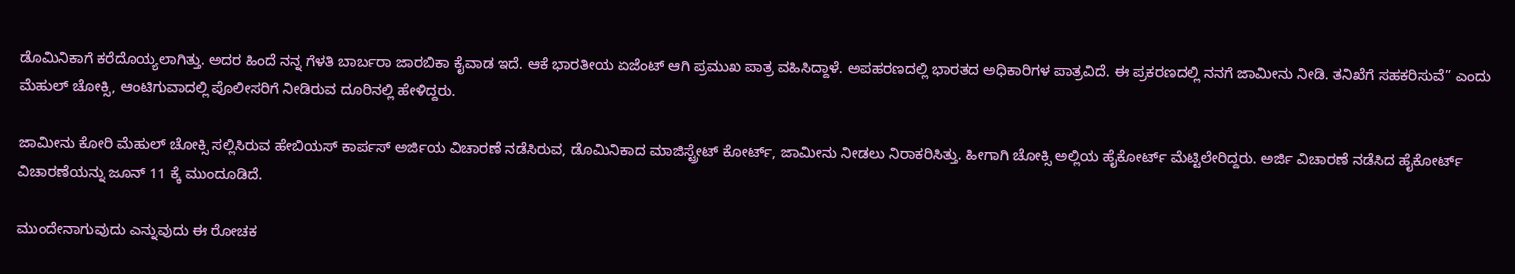ಡೊಮಿನಿಕಾಗೆ ಕರೆದೊಯ್ಯಲಾಗಿತ್ತು. ಅದರ ಹಿಂದೆ ನನ್ನ ಗೆಳತಿ ಬಾರ್ಬರಾ ಜಾರಬಿಕಾ ಕೈವಾಡ ಇದೆ. ಆಕೆ ಭಾರತೀಯ ಏಜೆಂಟ್ ಆಗಿ ಪ್ರಮುಖ ಪಾತ್ರ ವಹಿಸಿದ್ದಾಳೆ. ಅಪಹರಣದಲ್ಲಿ ಭಾರತದ ಅಧಿಕಾರಿಗಳ ಪಾತ್ರವಿದೆ. ಈ ಪ್ರಕರಣದಲ್ಲಿ ನನಗೆ ಜಾಮೀನು ನೀಡಿ. ತನಿಖೆಗೆ ಸಹಕರಿಸುವೆ” ಎಂದು ಮೆಹುಲ್ ಚೋಕ್ಸಿ, ಆಂಟಿಗುವಾದಲ್ಲಿ ಪೊಲೀಸರಿಗೆ ನೀಡಿರುವ ದೂರಿನಲ್ಲಿ ಹೇಳಿದ್ದರು.

ಜಾಮೀನು ಕೋರಿ ಮೆಹುಲ್ ಚೋಕ್ಸಿ ಸಲ್ಲಿಸಿರುವ ಹೇಬಿಯಸ್ ಕಾರ್ಪಸ್ ಅರ್ಜಿಯ ವಿಚಾರಣೆ ನಡೆಸಿರುವ, ಡೊಮಿನಿಕಾದ ಮಾಜಿಸ್ಟ್ರೇಟ್ ಕೋರ್ಟ್, ಜಾಮೀನು ನೀಡಲು ನಿರಾಕರಿಸಿತ್ತು. ಹೀಗಾಗಿ ಚೋಕ್ಸಿ ಅಲ್ಲಿಯ ಹೈಕೋರ್ಟ್ ಮೆಟ್ಟಿಲೇರಿದ್ದರು. ಅರ್ಜಿ ವಿಚಾರಣೆ ನಡೆಸಿದ ಹೈಕೋರ್ಟ್ ವಿಚಾರಣೆಯನ್ನು ಜೂನ್ 11 ಕ್ಕೆ ಮುಂದೂಡಿದೆ.

ಮುಂದೇನಾಗುವುದು ಎನ್ನುವುದು ಈ ರೋಚಕ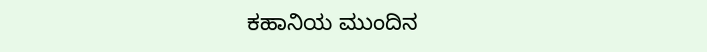ಕಹಾನಿಯ ಮುಂದಿನ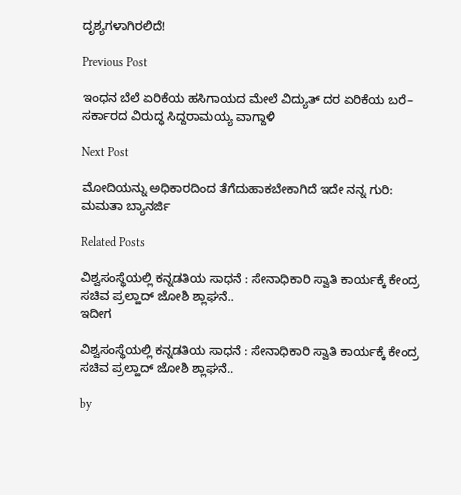ದೃಶ್ಯಗಳಾಗಿರಲಿದೆ!

Previous Post

ಇಂಧನ ಬೆಲೆ ಏರಿಕೆಯ ಹಸಿಗಾಯದ ಮೇಲೆ ವಿದ್ಯುತ್ ದರ ಏರಿಕೆಯ ಬರೆ– ಸರ್ಕಾರದ ವಿರುದ್ಧ ಸಿದ್ದರಾಮಯ್ಯ ವಾಗ್ದಾಳಿ

Next Post

ಮೋದಿಯನ್ನು ಅಧಿಕಾರದಿಂದ ತೆಗೆದುಹಾಕಬೇಕಾಗಿದೆ ಇದೇ ನನ್ನ ಗುರಿ: ಮಮತಾ ಬ್ಯಾನರ್ಜಿ

Related Posts

ವಿಶ್ವಸಂಸ್ಥೆಯಲ್ಲಿ ಕನ್ನಡತಿಯ ಸಾಧನೆ : ಸೇನಾಧಿಕಾರಿ ಸ್ವಾತಿ ಕಾರ್ಯಕ್ಕೆ ಕೇಂದ್ರ ಸಚಿವ ಪ್ರಲ್ಹಾದ್‌ ಜೋಶಿ ಶ್ಲಾಘನೆ..
ಇದೀಗ

ವಿಶ್ವಸಂಸ್ಥೆಯಲ್ಲಿ ಕನ್ನಡತಿಯ ಸಾಧನೆ : ಸೇನಾಧಿಕಾರಿ ಸ್ವಾತಿ ಕಾರ್ಯಕ್ಕೆ ಕೇಂದ್ರ ಸಚಿವ ಪ್ರಲ್ಹಾದ್‌ ಜೋಶಿ ಶ್ಲಾಘನೆ..

by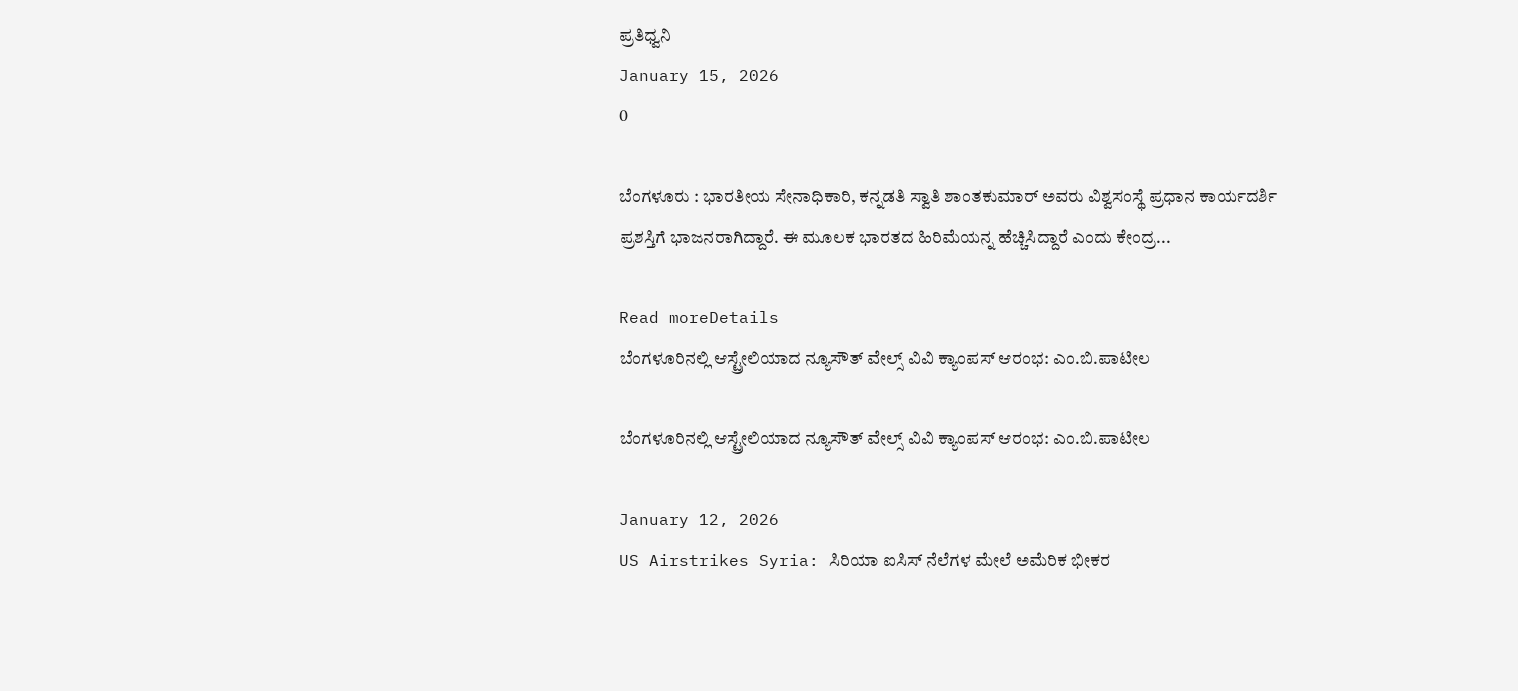ಪ್ರತಿಧ್ವನಿ
January 15, 2026
0

ಬೆಂಗಳೂರು : ಭಾರತೀಯ ಸೇನಾಧಿಕಾರಿ, ಕನ್ನಡತಿ ಸ್ವಾತಿ ಶಾಂತಕುಮಾರ್ ಅವರು ವಿಶ್ವಸಂಸ್ಥೆ ಪ್ರಧಾನ ಕಾರ್ಯದರ್ಶಿ ಪ್ರಶಸ್ತಿಗೆ ಭಾಜನರಾಗಿದ್ದಾರೆ. ಈ ಮೂಲಕ ಭಾರತದ ಹಿರಿಮೆಯನ್ನ ಹೆಚ್ಚಿಸಿದ್ದಾರೆ ಎಂದು ಕೇಂದ್ರ...

Read moreDetails
ಬೆಂಗಳೂರಿನಲ್ಲಿ ಆಸ್ಟ್ರೇಲಿಯಾದ ನ್ಯೂಸೌತ್ ವೇಲ್ಸ್ ವಿವಿ ಕ್ಯಾಂಪಸ್ ಆರಂಭ: ಎಂ.ಬಿ.ಪಾಟೀಲ

ಬೆಂಗಳೂರಿನಲ್ಲಿ ಆಸ್ಟ್ರೇಲಿಯಾದ ನ್ಯೂಸೌತ್ ವೇಲ್ಸ್ ವಿವಿ ಕ್ಯಾಂಪಸ್ ಆರಂಭ: ಎಂ.ಬಿ.ಪಾಟೀಲ

January 12, 2026
US Airstrikes Syria: ಸಿರಿಯಾ ಐಸಿಸ್ ನೆಲೆಗಳ ಮೇಲೆ ಅಮೆರಿಕ ಭೀಕರ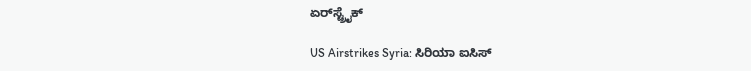ಏರ್‌ಸ್ಟ್ರೈಕ್

US Airstrikes Syria: ಸಿರಿಯಾ ಐಸಿಸ್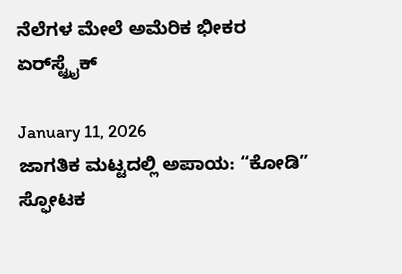ನೆಲೆಗಳ ಮೇಲೆ ಅಮೆರಿಕ ಭೀಕರ ಏರ್‌ಸ್ಟ್ರೈಕ್

January 11, 2026
ಜಾಗತಿಕ ಮಟ್ಟದಲ್ಲಿ ಅಪಾಯ: “ಕೋಡಿ” ಸ್ಫೋಟಕ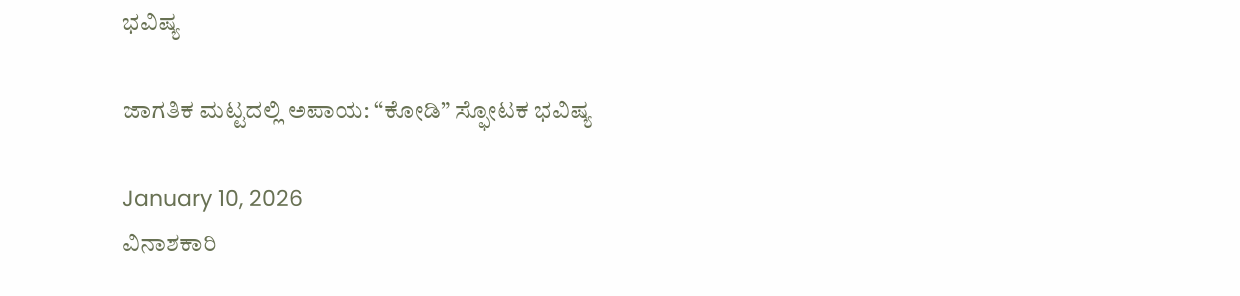ಭವಿಷ್ಯ

ಜಾಗತಿಕ ಮಟ್ಟದಲ್ಲಿ ಅಪಾಯ: “ಕೋಡಿ” ಸ್ಫೋಟಕ ಭವಿಷ್ಯ

January 10, 2026
ವಿನಾಶಕಾರಿ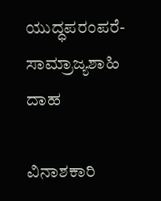ಯುದ್ಧಪರಂಪರೆ-ಸಾಮ್ರಾಜ್ಯಶಾಹಿ ದಾಹ

ವಿನಾಶಕಾರಿ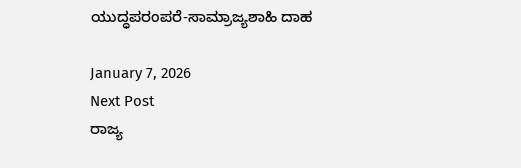ಯುದ್ಧಪರಂಪರೆ-ಸಾಮ್ರಾಜ್ಯಶಾಹಿ ದಾಹ

January 7, 2026
Next Post
ರಾಜ್ಯ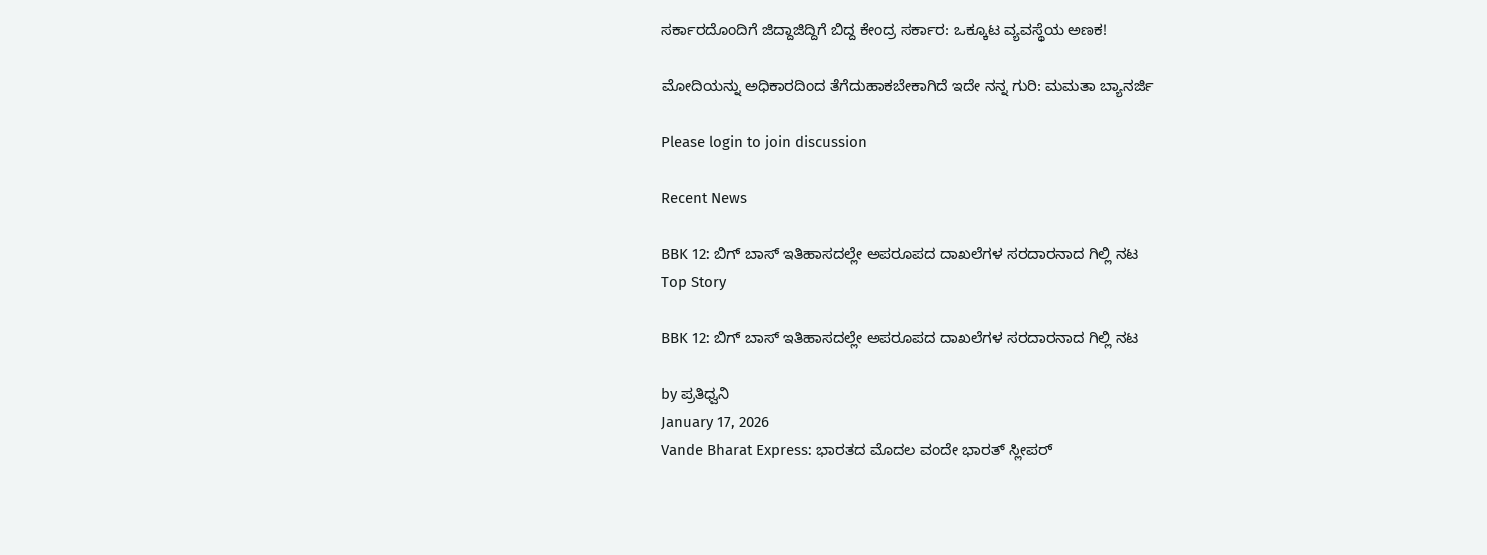ಸರ್ಕಾರದೊಂದಿಗೆ ಜಿದ್ದಾಜಿದ್ದಿಗೆ ಬಿದ್ದ ಕೇಂದ್ರ ಸರ್ಕಾರ: ಒಕ್ಕೂಟ ವ್ಯವಸ್ಥೆಯ ಅಣಕ!

ಮೋದಿಯನ್ನು ಅಧಿಕಾರದಿಂದ ತೆಗೆದುಹಾಕಬೇಕಾಗಿದೆ ಇದೇ ನನ್ನ ಗುರಿ: ಮಮತಾ ಬ್ಯಾನರ್ಜಿ

Please login to join discussion

Recent News

BBK 12: ಬಿಗ್‌ ಬಾಸ್‌ ಇತಿಹಾಸದಲ್ಲೇ ಅಪರೂಪದ ದಾಖಲೆಗಳ ಸರದಾರನಾದ ಗಿಲ್ಲಿ ನಟ
Top Story

BBK 12: ಬಿಗ್‌ ಬಾಸ್‌ ಇತಿಹಾಸದಲ್ಲೇ ಅಪರೂಪದ ದಾಖಲೆಗಳ ಸರದಾರನಾದ ಗಿಲ್ಲಿ ನಟ

by ಪ್ರತಿಧ್ವನಿ
January 17, 2026
Vande Bharat Express: ಭಾರತದ ಮೊದಲ ವಂದೇ ಭಾರತ್ ಸ್ಲೀಪರ್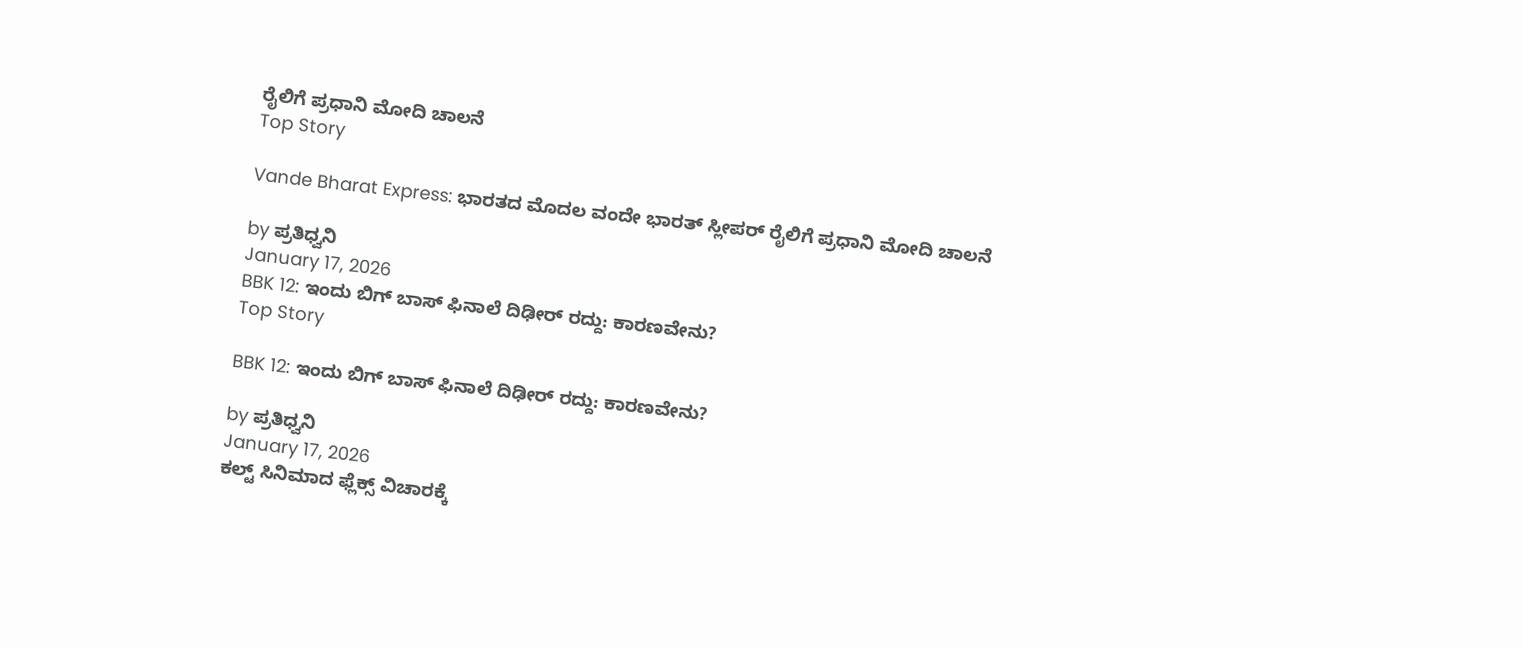ರೈಲಿಗೆ ಪ್ರಧಾನಿ ಮೋದಿ ಚಾಲನೆ
Top Story

Vande Bharat Express: ಭಾರತದ ಮೊದಲ ವಂದೇ ಭಾರತ್ ಸ್ಲೀಪರ್ ರೈಲಿಗೆ ಪ್ರಧಾನಿ ಮೋದಿ ಚಾಲನೆ

by ಪ್ರತಿಧ್ವನಿ
January 17, 2026
BBK 12: ಇಂದು ಬಿಗ್‌ ಬಾಸ್‌ ಫಿನಾಲೆ ದಿಢೀರ್‌ ರದ್ದು: ಕಾರಣವೇನು?
Top Story

BBK 12: ಇಂದು ಬಿಗ್‌ ಬಾಸ್‌ ಫಿನಾಲೆ ದಿಢೀರ್‌ ರದ್ದು: ಕಾರಣವೇನು?

by ಪ್ರತಿಧ್ವನಿ
January 17, 2026
ಕಲ್ಟ್ ಸಿನಿಮಾದ ಫ್ಲೆಕ್ಸ್ ವಿಚಾರಕ್ಕೆ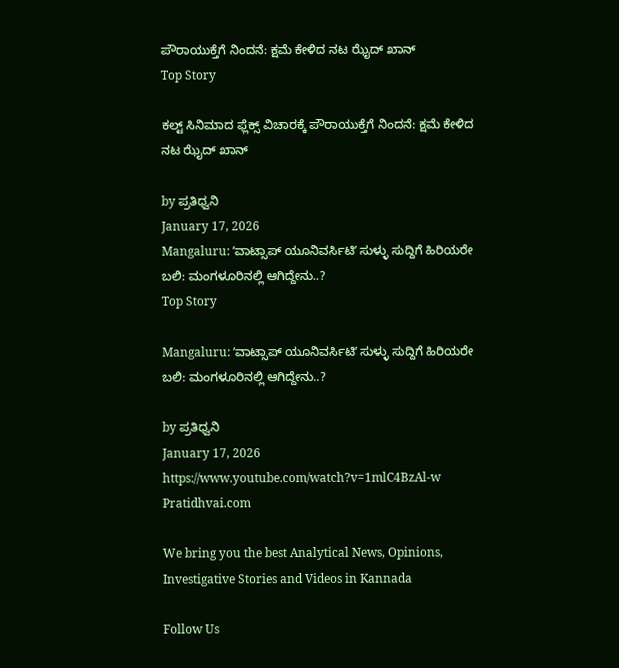ಪೌರಾಯುಕ್ತೆಗೆ ನಿಂದನೆ: ಕ್ಷಮೆ ಕೇಳಿದ ನಟ ಝೈದ್ ಖಾನ್
Top Story

ಕಲ್ಟ್ ಸಿನಿಮಾದ ಫ್ಲೆಕ್ಸ್ ವಿಚಾರಕ್ಕೆ ಪೌರಾಯುಕ್ತೆಗೆ ನಿಂದನೆ: ಕ್ಷಮೆ ಕೇಳಿದ ನಟ ಝೈದ್ ಖಾನ್

by ಪ್ರತಿಧ್ವನಿ
January 17, 2026
Mangaluru: ʼವಾಟ್ಸಾಪ್ ಯೂನಿವರ್ಸಿಟಿʼ ಸುಳ್ಳು ಸುದ್ದಿಗೆ ಹಿರಿಯರೇ ಬಲಿ: ಮಂಗಳೂರಿನಲ್ಲಿ ಆಗಿದ್ದೇನು..?
Top Story

Mangaluru: ʼವಾಟ್ಸಾಪ್ ಯೂನಿವರ್ಸಿಟಿʼ ಸುಳ್ಳು ಸುದ್ದಿಗೆ ಹಿರಿಯರೇ ಬಲಿ: ಮಂಗಳೂರಿನಲ್ಲಿ ಆಗಿದ್ದೇನು..?

by ಪ್ರತಿಧ್ವನಿ
January 17, 2026
https://www.youtube.com/watch?v=1mlC4BzAl-w
Pratidhvai.com

We bring you the best Analytical News, Opinions, Investigative Stories and Videos in Kannada

Follow Us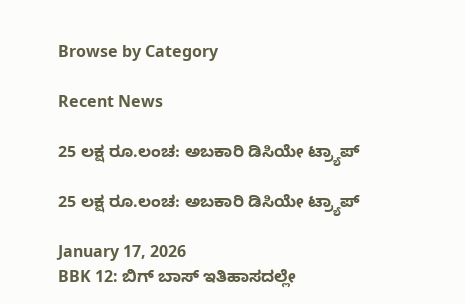Browse by Category

Recent News

25 ಲಕ್ಷ ರೂ.ಲಂಚ: ಅಬಕಾರಿ ಡಿಸಿಯೇ ಟ್ರ್ಯಾಪ್

25 ಲಕ್ಷ ರೂ.ಲಂಚ: ಅಬಕಾರಿ ಡಿಸಿಯೇ ಟ್ರ್ಯಾಪ್

January 17, 2026
BBK 12: ಬಿಗ್‌ ಬಾಸ್‌ ಇತಿಹಾಸದಲ್ಲೇ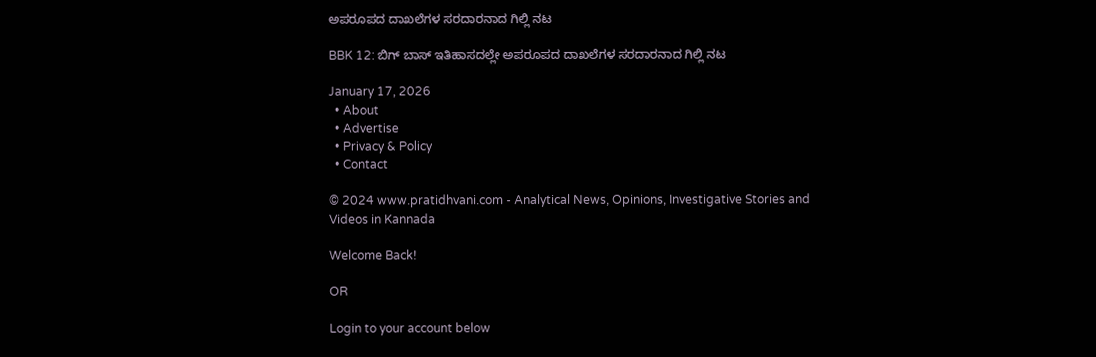ಅಪರೂಪದ ದಾಖಲೆಗಳ ಸರದಾರನಾದ ಗಿಲ್ಲಿ ನಟ

BBK 12: ಬಿಗ್‌ ಬಾಸ್‌ ಇತಿಹಾಸದಲ್ಲೇ ಅಪರೂಪದ ದಾಖಲೆಗಳ ಸರದಾರನಾದ ಗಿಲ್ಲಿ ನಟ

January 17, 2026
  • About
  • Advertise
  • Privacy & Policy
  • Contact

© 2024 www.pratidhvani.com - Analytical News, Opinions, Investigative Stories and Videos in Kannada

Welcome Back!

OR

Login to your account below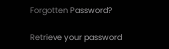Forgotten Password?

Retrieve your password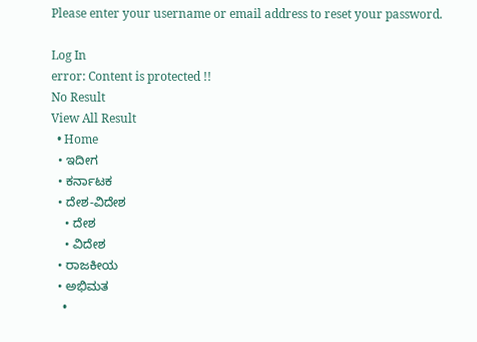Please enter your username or email address to reset your password.

Log In
error: Content is protected !!
No Result
View All Result
  • Home
  • ಇದೀಗ
  • ಕರ್ನಾಟಕ
  • ದೇಶ-ವಿದೇಶ
    • ದೇಶ
    • ವಿದೇಶ
  • ರಾಜಕೀಯ
  • ಅಭಿಮತ
    •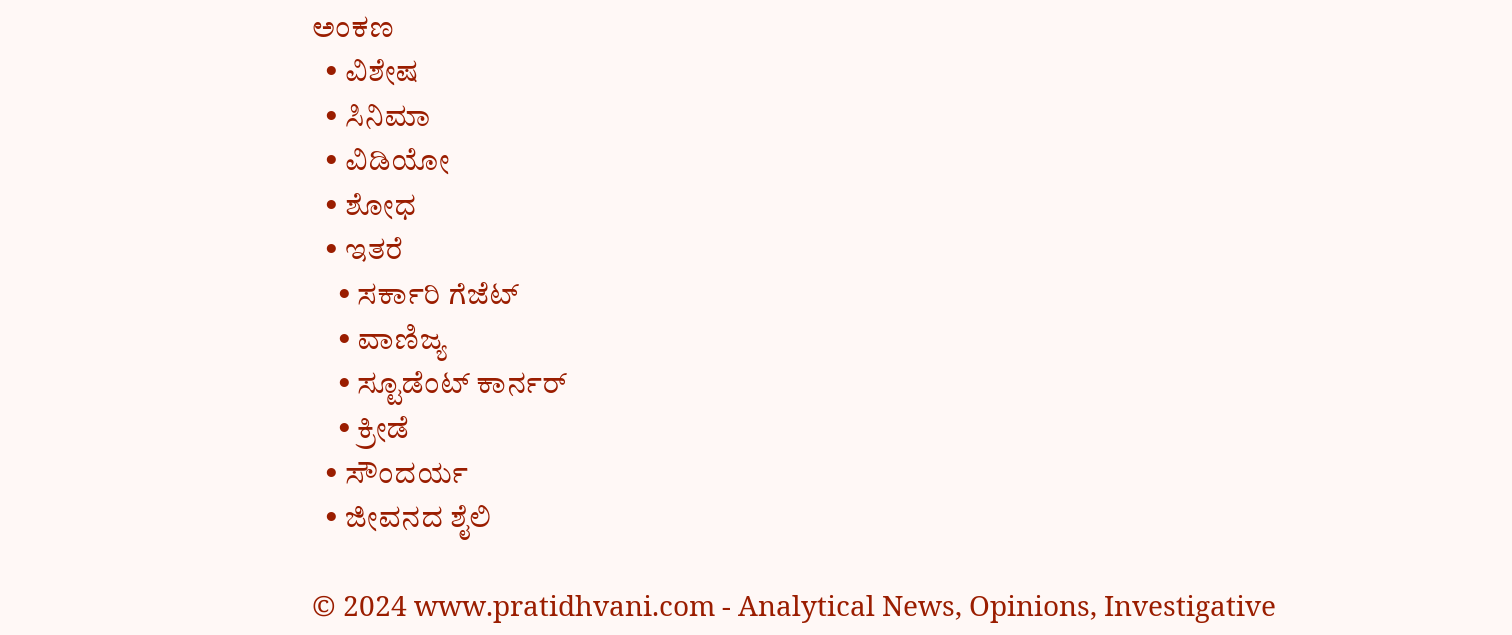ಅಂಕಣ
  • ವಿಶೇಷ
  • ಸಿನಿಮಾ
  • ವಿಡಿಯೋ
  • ಶೋಧ
  • ಇತರೆ
    • ಸರ್ಕಾರಿ ಗೆಜೆಟ್
    • ವಾಣಿಜ್ಯ
    • ಸ್ಟೂಡೆಂಟ್‌ ಕಾರ್ನರ್
    • ಕ್ರೀಡೆ
  • ಸೌಂದರ್ಯ
  • ಜೀವನದ ಶೈಲಿ

© 2024 www.pratidhvani.com - Analytical News, Opinions, Investigative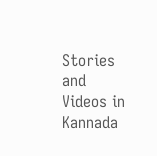Stories and Videos in Kannada